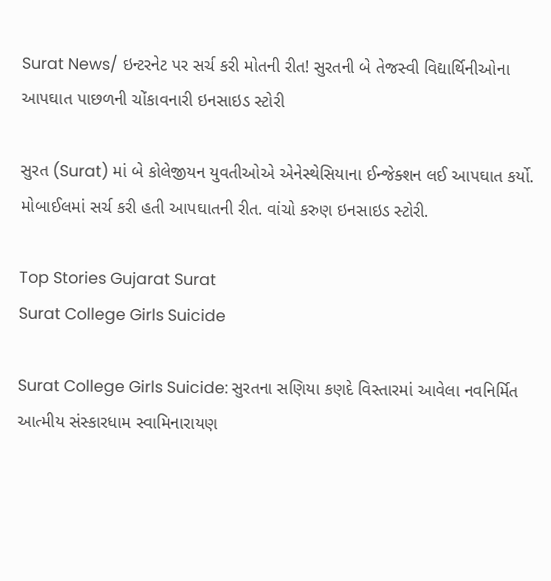Surat News/ ઇન્ટરનેટ પર સર્ચ કરી મોતની રીત! સુરતની બે તેજસ્વી વિદ્યાર્થિનીઓના આપઘાત પાછળની ચોંકાવનારી ઇનસાઇડ સ્ટોરી

સુરત (Surat) માં બે કોલેજીયન યુવતીઓએ એનેસ્થેસિયાના ઈન્જેક્શન લઈ આપઘાત કર્યો. મોબાઈલમાં સર્ચ કરી હતી આપઘાતની રીત. વાંચો કરુણ ઇનસાઇડ સ્ટોરી.

Top Stories Gujarat Surat
Surat College Girls Suicide

Surat College Girls Suicide: સુરતના સણિયા કણદે વિસ્તારમાં આવેલા નવનિર્મિત આત્મીય સંસ્કારધામ સ્વામિનારાયણ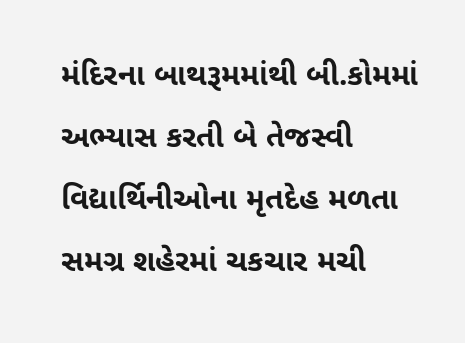મંદિરના બાથરૂમમાંથી બી.કોમમાં અભ્યાસ કરતી બે તેજસ્વી વિદ્યાર્થિનીઓના મૃતદેહ મળતા સમગ્ર શહેરમાં ચકચાર મચી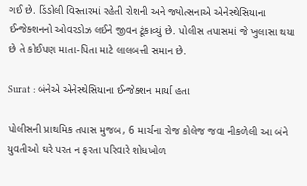ગઈ છે. ડિંડોલી વિસ્તારમાં રહેતી રોશની અને જ્યોત્સનાએ એનેસ્થેસિયાના ઈન્જેક્શનનો ઓવરડોઝ લઈને જીવન ટૂંકાવ્યું છે. પોલીસ તપાસમાં જે ખુલાસા થયા છે તે કોઈપણ માતા-પિતા માટે લાલબત્તી સમાન છે.

Surat : બંનેએ એનેસ્થેસિયાના ઈન્જેક્શન માર્યા હતા

પોલીસની પ્રાથમિક તપાસ મુજબ, 6 માર્ચના રોજ કોલેજ જવા નીકળેલી આ બંને યુવતીઓ ઘરે પરત ન ફરતા પરિવારે શોધખોળ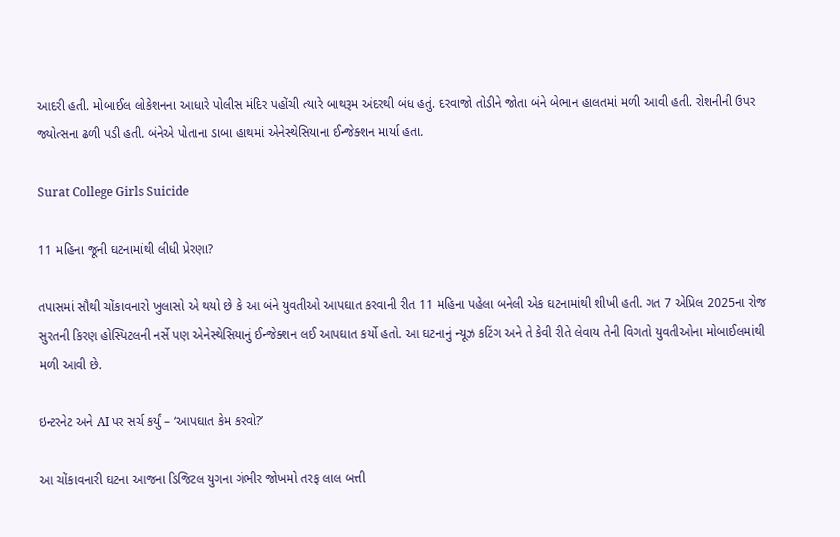આદરી હતી. મોબાઈલ લોકેશનના આધારે પોલીસ મંદિર પહોંચી ત્યારે બાથરૂમ અંદરથી બંધ હતું. દરવાજો તોડીને જોતા બંને બેભાન હાલતમાં મળી આવી હતી. રોશનીની ઉપર જ્યોત્સના ઢળી પડી હતી. બંનેએ પોતાના ડાબા હાથમાં એનેસ્થેસિયાના ઈન્જેક્શન માર્યા હતા.

Surat College Girls Suicide

11 મહિના જૂની ઘટનામાંથી લીધી પ્રેરણા?

તપાસમાં સૌથી ચોંકાવનારો ખુલાસો એ થયો છે કે આ બંને યુવતીઓ આપઘાત કરવાની રીત 11 મહિના પહેલા બનેલી એક ઘટનામાંથી શીખી હતી. ગત 7 એપ્રિલ 2025ના રોજ સુરતની કિરણ હોસ્પિટલની નર્સે પણ એનેસ્થેસિયાનું ઈન્જેક્શન લઈ આપઘાત કર્યો હતો. આ ઘટનાનું ન્યૂઝ કટિંગ અને તે કેવી રીતે લેવાય તેની વિગતો યુવતીઓના મોબાઈલમાંથી મળી આવી છે.

ઇન્ટરનેટ અને AI પર સર્ચ કર્યું – ‘આપઘાત કેમ કરવો?’

આ ચોંકાવનારી ઘટના આજના ડિજિટલ યુગના ગંભીર જોખમો તરફ લાલ બત્તી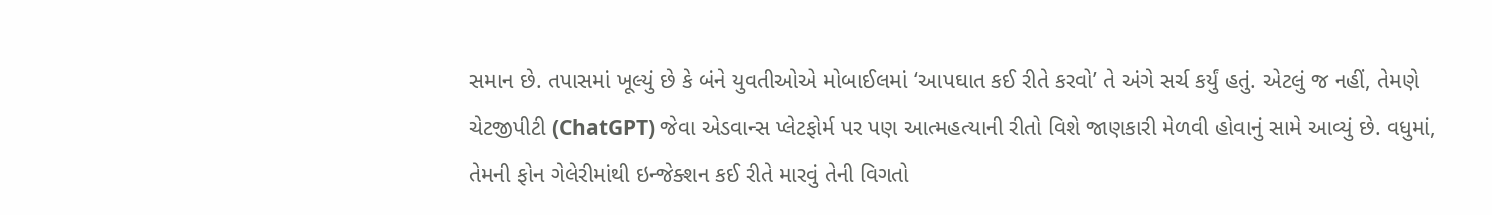સમાન છે. તપાસમાં ખૂલ્યું છે કે બંને યુવતીઓએ મોબાઈલમાં ‘આપઘાત કઈ રીતે કરવો’ તે અંગે સર્ચ કર્યું હતું. એટલું જ નહીં, તેમણે ચેટજીપીટી (ChatGPT) જેવા એડવાન્સ પ્લેટફોર્મ પર પણ આત્મહત્યાની રીતો વિશે જાણકારી મેળવી હોવાનું સામે આવ્યું છે. વધુમાં, તેમની ફોન ગેલેરીમાંથી ઇન્જેક્શન કઈ રીતે મારવું તેની વિગતો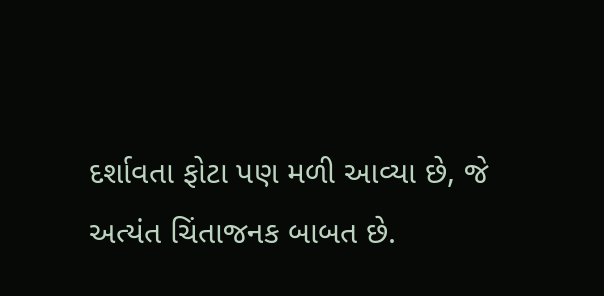દર્શાવતા ફોટા પણ મળી આવ્યા છે, જે અત્યંત ચિંતાજનક બાબત છે.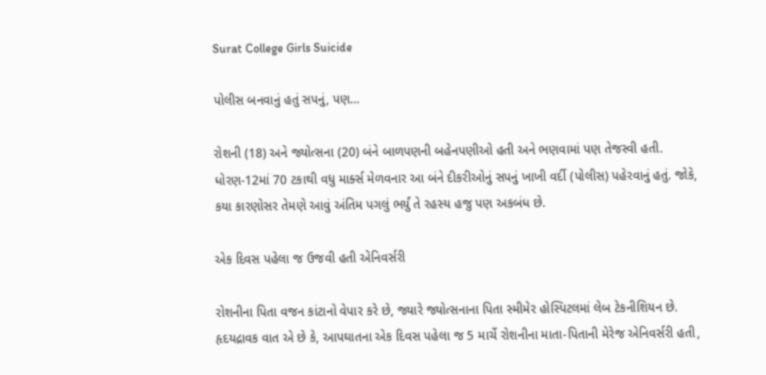Surat College Girls Suicide

પોલીસ બનવાનું હતું સપનું, પણ…

રોશની (18) અને જ્યોત્સના (20) બંને બાળપણની બહેનપણીઓ હતી અને ભણવામાં પણ તેજસ્વી હતી. ધોરણ-12માં 70 ટકાથી વધુ માર્ક્સ મેળવનાર આ બંને દીકરીઓનું સપનું ખાખી વર્દી (પોલીસ) પહેરવાનું હતું. જોકે, કયા કારણોસર તેમણે આવું અંતિમ પગલું ભર્યું તે રહસ્ય હજુ પણ અકબંધ છે.

એક દિવસ પહેલા જ ઉજવી હતી એનિવર્સરી

રોશનીના પિતા વજન કાંટાનો વેપાર કરે છે, જ્યારે જ્યોત્સનાના પિતા સ્મીમેર હોસ્પિટલમાં લેબ ટેકનીશિયન છે. હૃદયદ્રાવક વાત એ છે કે, આપઘાતના એક દિવસ પહેલા જ 5 માર્ચે રોશનીના માતા-પિતાની મેરેજ એનિવર્સરી હતી,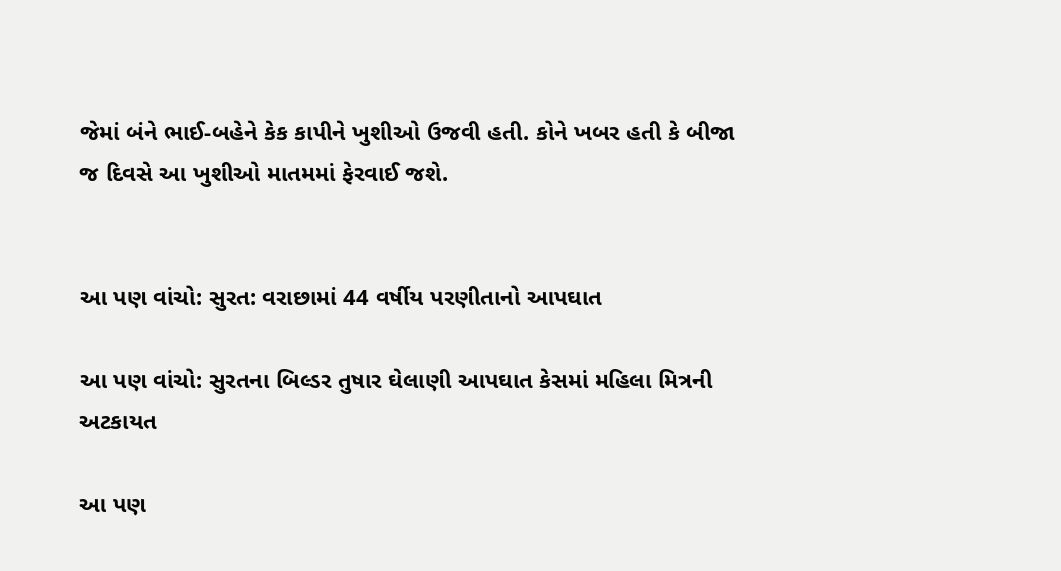જેમાં બંને ભાઈ-બહેને કેક કાપીને ખુશીઓ ઉજવી હતી. કોને ખબર હતી કે બીજા જ દિવસે આ ખુશીઓ માતમમાં ફેરવાઈ જશે.


આ પણ વાંચો: સુરત: વરાછામાં 44 વર્ષીય પરણીતાનો આપઘાત

આ પણ વાંચો: સુરતના બિલ્ડર તુષાર ઘેલાણી આપઘાત કેસમાં મહિલા મિત્રની અટકાયત

આ પણ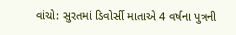વાંચો: સુરતમાં ડિવોર્સી માતાએ 4 વર્ષના પુત્રની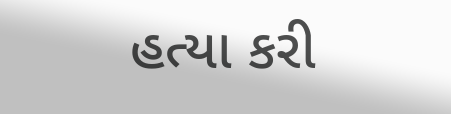હત્યા કરી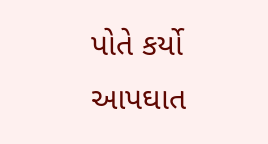પોતે કર્યો આપઘાત